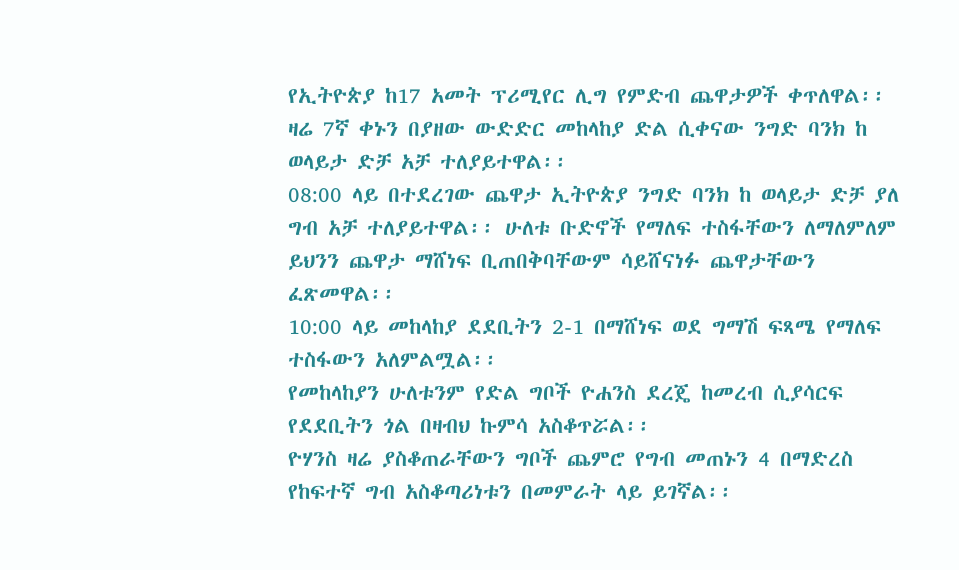የኢትዮጵያ ከ17 አመት ፕሪሚየር ሊግ የምድብ ጨዋታዎች ቀጥለዋል፡፡ ዛሬ 7ኛ ቀኑን በያዘው ውድድር መከላከያ ድል ሲቀናው ንግድ ባንክ ከ ወላይታ ድቻ አቻ ተለያይተዋል፡፡
08:00 ላይ በተደረገው ጨዋታ ኢትዮጵያ ንግድ ባንክ ከ ወላይታ ድቻ ያለ ግብ አቻ ተለያይተዋል፡፡ ሁለቱ ቡድኖች የማለፍ ተስፋቸውን ለማለምለም ይህንን ጨዋታ ማሸነፍ ቢጠበቅባቸውም ሳይሸናነፉ ጨዋታቸውን ፈጽመዋል፡፡
10:00 ላይ መከላከያ ደደቢትን 2-1 በማሸነፍ ወደ ግማሽ ፍጻሜ የማለፍ ተስፋውን አለምልሟል፡፡
የመከላከያን ሁለቱንም የድል ግቦች ዮሐንስ ደረጄ ከመረብ ሲያሳርፍ የደደቢትን ጎል በዛብህ ኩምሳ አስቆጥሯል፡፡
ዮሃንስ ዛሬ ያስቆጠራቸውን ግቦች ጨምሮ የግብ መጠኑን 4 በማድረስ የከፍተኛ ግብ አስቆጣሪነቱን በመምራት ላይ ይገኛል፡፡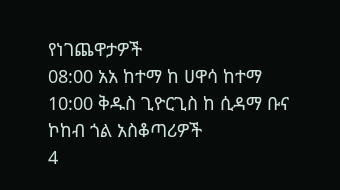የነገጨዋታዎች
08:00 አአ ከተማ ከ ሀዋሳ ከተማ
10:00 ቅዱስ ጊዮርጊስ ከ ሲዳማ ቡና
ኮከብ ጎል አስቆጣሪዎች
4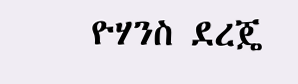ዮሃንስ ደረጄ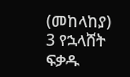(መከላከያ)
3 የኋላሸት ፍቃዱ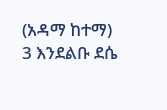(አዳማ ከተማ)
3 እንደልቡ ደሴ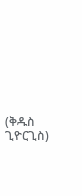(ቅዱስ ጊዮርጊስ)